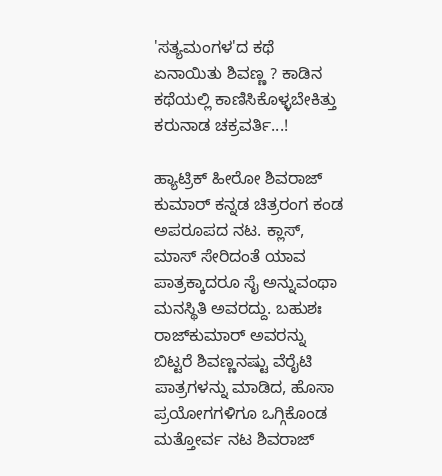'ಸತ್ಯಮಂಗಳ'ದ ಕಥೆ ಏನಾಯಿತು ಶಿವಣ್ಣ ? ಕಾಡಿನ ಕಥೆಯಲ್ಲಿ ಕಾಣಿಸಿಕೊಳ್ಳಬೇಕಿತ್ತು ಕರುನಾಡ ಚಕ್ರವರ್ತಿ...!

ಹ್ಯಾಟ್ರಿಕ್ ಹೀರೋ ಶಿವರಾಜ್ ಕುಮಾರ್ ಕನ್ನಡ ಚಿತ್ರರಂಗ ಕಂಡ ಅಪರೂಪದ ನಟ. ಕ್ಲಾಸ್, ಮಾಸ್ ಸೇರಿದಂತೆ ಯಾವ ಪಾತ್ರಕ್ಕಾದರೂ ಸೈ ಅನ್ನುವಂಥಾ ಮನಸ್ಥಿತಿ ಅವರದ್ದು. ಬಹುಶಃ ರಾಜ್‌ಕುಮಾರ್ ಅವರನ್ನು ಬಿಟ್ಟರೆ ಶಿವಣ್ಣನಷ್ಟು ವೆರೈಟಿ ಪಾತ್ರಗಳನ್ನು ಮಾಡಿದ, ಹೊಸಾ ಪ್ರಯೋಗಗಳಿಗೂ ಒಗ್ಗಿಕೊಂಡ ಮತ್ತೋರ್ವ ನಟ ಶಿವರಾಜ್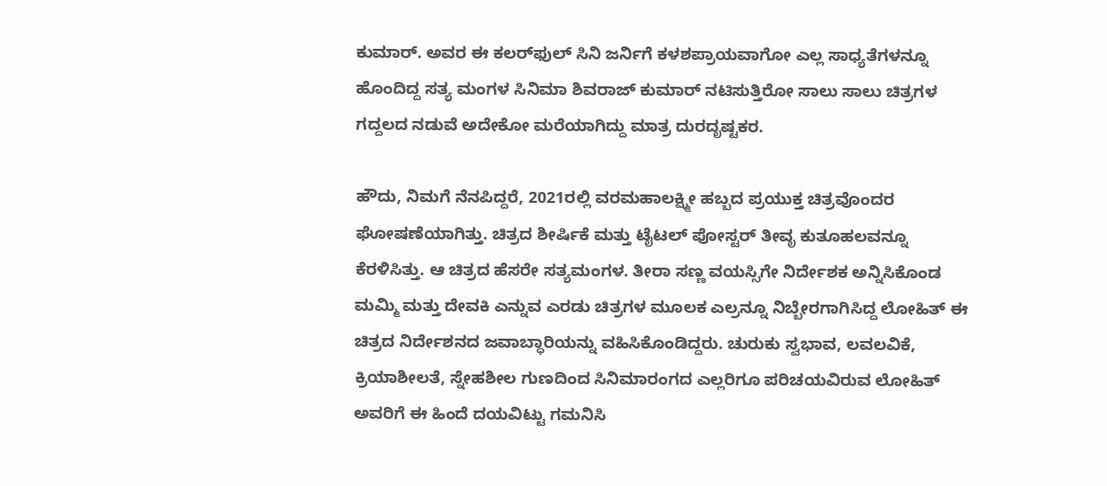ಕುಮಾರ್. ಅವರ ಈ ಕಲರ್‌ಫುಲ್ ಸಿನಿ ಜರ್ನಿಗೆ ಕಳಶಪ್ರಾಯವಾಗೋ ಎಲ್ಲ ಸಾಧ್ಯತೆಗಳನ್ನೂ ಹೊಂದಿದ್ದ ಸತ್ಯ ಮಂಗಳ ಸಿನಿಮಾ ಶಿವರಾಜ್ ಕುಮಾರ್ ನಟಿಸುತ್ತಿರೋ ಸಾಲು ಸಾಲು ಚಿತ್ರಗಳ ಗದ್ದಲದ ನಡುವೆ ಅದೇಕೋ ಮರೆಯಾಗಿದ್ದು ಮಾತ್ರ ದುರದೃಷ್ಟಕರ.

ಹೌದು, ನಿಮಗೆ ನೆನಪಿದ್ದರೆ, 2021ರಲ್ಲಿ ವರಮಹಾಲಕ್ಷ್ಮೀ ಹಬ್ಬದ ಪ್ರಯುಕ್ತ ಚಿತ್ರವೊಂದರ ಘೋಷಣೆಯಾಗಿತ್ತು. ಚಿತ್ರದ ಶೀರ್ಷಿಕೆ ಮತ್ತು ಟೈಟಲ್ ಪೋಸ್ಟರ್ ತೀವೃ ಕುತೂಹಲವನ್ನೂ ಕೆರಳಿಸಿತ್ತು. ಆ ಚಿತ್ರದ ಹೆಸರೇ ಸತ್ಯಮಂಗಳ. ತೀರಾ ಸಣ್ಣ ವಯಸ್ಸಿಗೇ ನಿರ್ದೇಶಕ ಅನ್ನಿಸಿಕೊಂಡ ಮಮ್ಮಿ ಮತ್ತು ದೇವಕಿ ಎನ್ನುವ ಎರಡು ಚಿತ್ರಗಳ ಮೂಲಕ ಎಲ್ರನ್ನೂ ನಿಬ್ಬೇರಗಾಗಿಸಿದ್ದ ಲೋಹಿತ್ ಈ ಚಿತ್ರದ ನಿರ್ದೇಶನದ ಜವಾಬ್ಧಾರಿಯನ್ನು ವಹಿಸಿಕೊಂಡಿದ್ದರು. ಚುರುಕು ಸ್ವಭಾವ, ಲವಲವಿಕೆ, ಕ್ರಿಯಾಶೀಲತೆ, ಸ್ನೇಹಶೀಲ ಗುಣದಿಂದ ಸಿನಿಮಾರಂಗದ ಎಲ್ಲರಿಗೂ ಪರಿಚಯವಿರುವ ಲೋಹಿತ್‌ ಅವರಿಗೆ ಈ ಹಿಂದೆ ದಯವಿಟ್ಟು ಗಮನಿಸಿ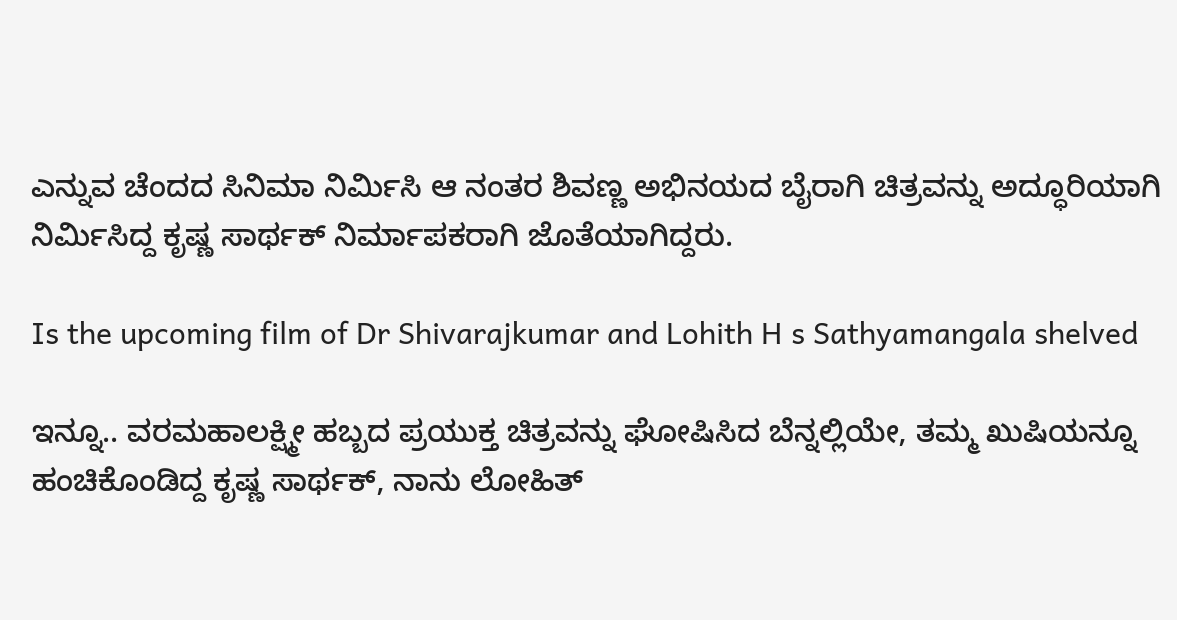ಎನ್ನುವ ಚೆಂದದ ಸಿನಿಮಾ ನಿರ್ಮಿಸಿ ಆ ನಂತರ ಶಿವಣ್ಣ ಅಭಿನಯದ ಬೈರಾಗಿ ಚಿತ್ರವನ್ನು ಅದ್ಧೂರಿಯಾಗಿ ನಿರ್ಮಿಸಿದ್ದ ಕೃಷ್ಣ ಸಾರ್ಥಕ್‌ ನಿರ್ಮಾಪಕರಾಗಿ ಜೊತೆಯಾಗಿದ್ದರು.

Is the upcoming film of Dr Shivarajkumar and Lohith H s Sathyamangala shelved

ಇನ್ನೂ.. ವರಮಹಾಲಕ್ಷ್ಮೀ ಹಬ್ಬದ ಪ್ರಯುಕ್ತ ಚಿತ್ರವನ್ನು ಘೋಷಿಸಿದ ಬೆನ್ನಲ್ಲಿಯೇ, ತಮ್ಮ ಖುಷಿಯನ್ನೂ ಹಂಚಿಕೊಂಡಿದ್ದ ಕೃಷ್ಣ ಸಾರ್ಥಕ್, ನಾನು ಲೋಹಿತ್‌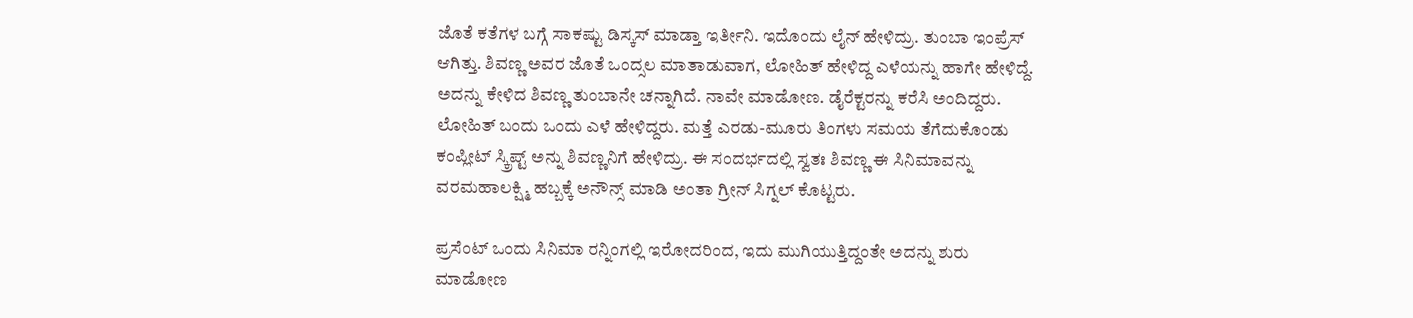ಜೊತೆ ಕತೆಗಳ ಬಗ್ಗೆ ಸಾಕಷ್ಟು ಡಿಸ್ಕಸ್‌ ಮಾಡ್ತಾ ಇರ್ತೀನಿ. ಇದೊಂದು ಲೈನ್‌ ಹೇಳಿದ್ರು. ತುಂಬಾ ಇಂಪ್ರೆಸ್‌ ಆಗಿತ್ತು. ಶಿವಣ್ಣ ಅವರ ಜೊತೆ ಒಂದ್ಸಲ ಮಾತಾಡುವಾಗ, ಲೋಹಿತ್‌ ಹೇಳಿದ್ದ ಎಳೆಯನ್ನು ಹಾಗೇ ಹೇಳಿದ್ದೆ. ಅದನ್ನು ಕೇಳಿದ ಶಿವಣ್ಣ ತುಂಬಾನೇ ಚನ್ನಾಗಿದೆ. ನಾವೇ ಮಾಡೋಣ. ಡೈರೆಕ್ಟರನ್ನು ಕರೆಸಿ ಅಂದಿದ್ದರು. ಲೋಹಿತ್‌ ಬಂದು ಒಂದು ಎಳೆ ಹೇಳಿದ್ದರು. ಮತ್ತೆ ಎರಡು-ಮೂರು ತಿಂಗಳು ಸಮಯ ತೆಗೆದುಕೊಂಡು ಕಂಪ್ಲೀಟ್‌ ಸ್ಕ್ರಿಪ್ಟ್‌ ಅನ್ನು ಶಿವಣ್ಣನಿಗೆ ಹೇಳಿದ್ರು. ಈ ಸಂದರ್ಭದಲ್ಲಿ ಸ್ವತಃ ಶಿವಣ್ಣ ಈ ಸಿನಿಮಾವನ್ನು ವರಮಹಾಲಕ್ಷ್ಮಿ ಹಬ್ಬಕ್ಕೆ ಅನೌನ್ಸ್‌ ಮಾಡಿ ಅಂತಾ ಗ್ರೀನ್‌ ಸಿಗ್ನಲ್‌ ಕೊಟ್ಟರು.

ಪ್ರಸೆಂಟ್‌ ಒಂದು ಸಿನಿಮಾ ರನ್ನಿಂಗಲ್ಲಿ ಇರೋದರಿಂದ, ಇದು ಮುಗಿಯುತ್ತಿದ್ದಂತೇ ಅದನ್ನು ಶುರು ಮಾಡೋಣ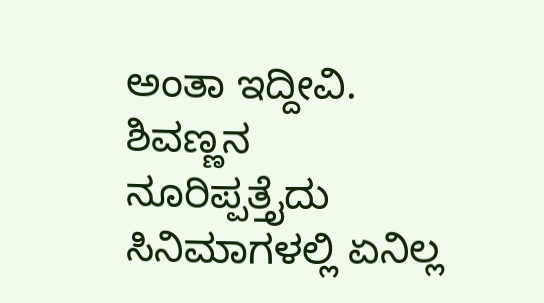ಅಂತಾ ಇದ್ದೀವಿ. ಶಿವಣ್ಣನ ನೂರಿಪ್ಪತ್ತೈದು ಸಿನಿಮಾಗಳಲ್ಲಿ ಏನಿಲ್ಲ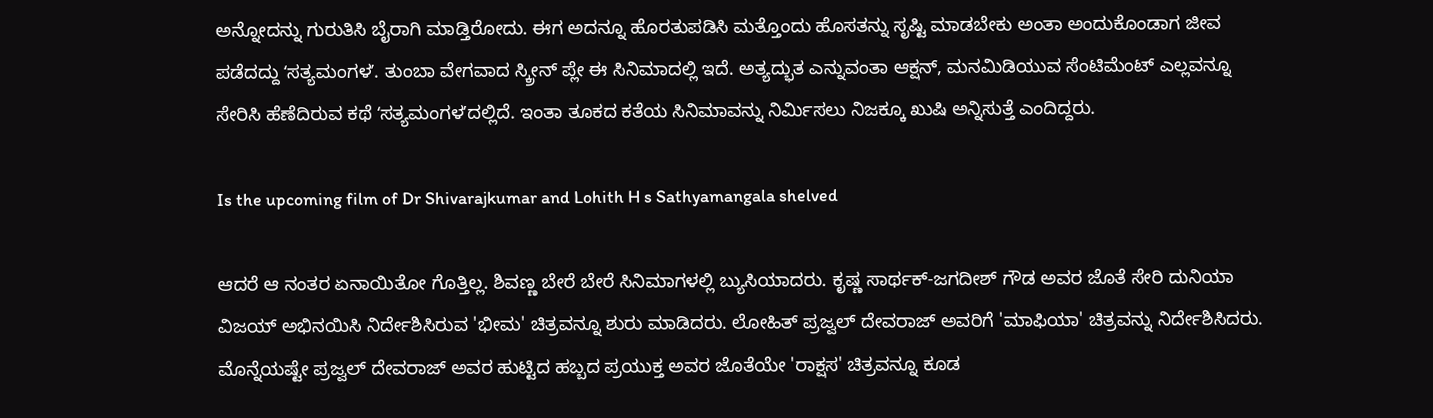ಅನ್ನೋದನ್ನು ಗುರುತಿಸಿ ಬೈರಾಗಿ ಮಾಡ್ತಿರೋದು. ಈಗ ಅದನ್ನೂ ಹೊರತುಪಡಿಸಿ ಮತ್ತೊಂದು ಹೊಸತನ್ನು ಸೃಷ್ಟಿ ಮಾಡಬೇಕು ಅಂತಾ ಅಂದುಕೊಂಡಾಗ ಜೀವ ಪಡೆದದ್ದು ʻಸತ್ಯಮಂಗಳʼ. ತುಂಬಾ ವೇಗವಾದ ಸ್ಕ್ರೀನ್‌ ಪ್ಲೇ ಈ ಸಿನಿಮಾದಲ್ಲಿ ಇದೆ. ಅತ್ಯದ್ಭುತ ಎನ್ನುವಂತಾ ಆಕ್ಷನ್‌, ಮನಮಿಡಿಯುವ ಸೆಂಟಿಮೆಂಟ್‌ ಎಲ್ಲವನ್ನೂ ಸೇರಿಸಿ ಹೆಣೆದಿರುವ ಕಥೆ ʻಸತ್ಯಮಂಗಳʼದಲ್ಲಿದೆ. ಇಂತಾ ತೂಕದ ಕತೆಯ ಸಿನಿಮಾವನ್ನು ನಿರ್ಮಿಸಲು ನಿಜಕ್ಕೂ ಖುಷಿ ಅನ್ನಿಸುತ್ತೆ ಎಂದಿದ್ದರು.

Is the upcoming film of Dr Shivarajkumar and Lohith H s Sathyamangala shelved

ಆದರೆ ಆ ನಂತರ ಏನಾಯಿತೋ ಗೊತ್ತಿಲ್ಲ. ಶಿವಣ್ಣ ಬೇರೆ ಬೇರೆ ಸಿನಿಮಾಗಳಲ್ಲಿ ಬ್ಯುಸಿಯಾದರು. ಕೃಷ್ಣ ಸಾರ್ಥಕ್-ಜಗದೀಶ್ ಗೌಡ ಅವರ ಜೊತೆ ಸೇರಿ ದುನಿಯಾ ವಿಜಯ್ ಅಭಿನಯಿಸಿ ನಿರ್ದೇಶಿಸಿರುವ 'ಭೀಮ' ಚಿತ್ರವನ್ನೂ ಶುರು ಮಾಡಿದರು. ಲೋಹಿತ್ ಪ್ರಜ್ವಲ್ ದೇವರಾಜ್ ಅವರಿಗೆ 'ಮಾಫಿಯಾ' ಚಿತ್ರವನ್ನು ನಿರ್ದೇಶಿಸಿದರು. ಮೊನ್ನೆಯಷ್ಟೇ ಪ್ರಜ್ವಲ್ ದೇವರಾಜ್ ಅವರ ಹುಟ್ಟಿದ ಹಬ್ಬದ ಪ್ರಯುಕ್ತ ಅವರ ಜೊತೆಯೇ 'ರಾಕ್ಷಸ' ಚಿತ್ರವನ್ನೂ ಕೂಡ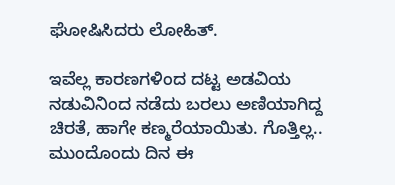ಘೋಷಿಸಿದರು ಲೋಹಿತ್.

ಇವೆಲ್ಲ ಕಾರಣಗಳಿಂದ ದಟ್ಟ ಅಡವಿಯ ನಡುವಿನಿಂದ ನಡೆದು ಬರಲು ಅಣಿಯಾಗಿದ್ದ ಚಿರತೆ, ಹಾಗೇ ಕಣ್ಮರೆಯಾಯಿತು. ಗೊತ್ತಿಲ್ಲ.. ಮುಂದೊಂದು ದಿನ ಈ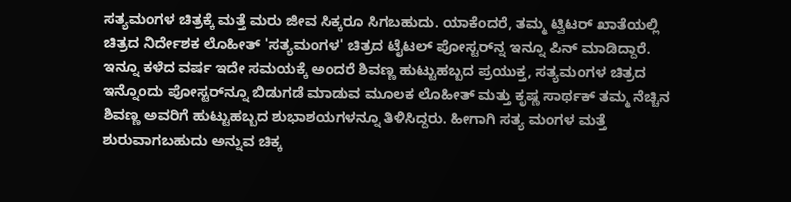ಸತ್ಯಮಂಗಳ ಚಿತ್ರಕ್ಕೆ ಮತ್ತೆ ಮರು ಜೀವ ಸಿಕ್ಕರೂ ಸಿಗಬಹುದು. ಯಾಕೆಂದರೆ, ತಮ್ಮ ಟ್ವಿಟರ್ ಖಾತೆಯಲ್ಲಿ ಚಿತ್ರದ ನಿರ್ದೇಶಕ ಲೊಹೀತ್ 'ಸತ್ಯಮಂಗಳ' ಚಿತ್ರದ ಟೈಟಲ್‌ ಪೋಸ್ಟರ್‌ನ್ನ ಇನ್ನೂ ಪಿನ್ ಮಾಡಿದ್ದಾರೆ. ಇನ್ನೂ ಕಳೆದ ವರ್ಷ ಇದೇ ಸಮಯಕ್ಕೆ ಅಂದರೆ ಶಿವಣ್ಣ ಹುಟ್ಟುಹಬ್ಬದ ಪ್ರಯುಕ್ತ, ಸತ್ಯಮಂಗಳ ಚಿತ್ರದ ಇನ್ನೊಂದು ಪೋಸ್ಟರ್‌ನ್ನೂ ಬಿಡುಗಡೆ ಮಾಡುವ ಮೂಲಕ ಲೊಹೀತ್ ಮತ್ತು ಕೃಷ್ಣ ಸಾರ್ಥಕ್ ತಮ್ಮ ನೆಚ್ಚಿನ ಶಿವಣ್ಣ ಅವರಿಗೆ ಹುಟ್ಟುಹಬ್ಬದ ಶುಭಾಶಯಗಳನ್ನೂ ತಿಳಿಸಿದ್ದರು. ಹೀಗಾಗಿ ಸತ್ಯ ಮಂಗಳ ಮತ್ತೆ ಶುರುವಾಗಬಹುದು ಅನ್ನುವ ಚಿಕ್ಕ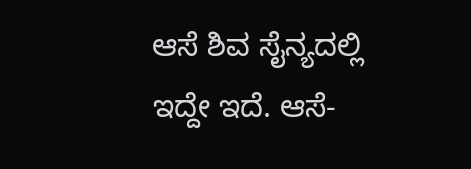ಆಸೆ ಶಿವ ಸೈನ್ಯದಲ್ಲಿ ಇದ್ದೇ ಇದೆ. ಆಸೆ-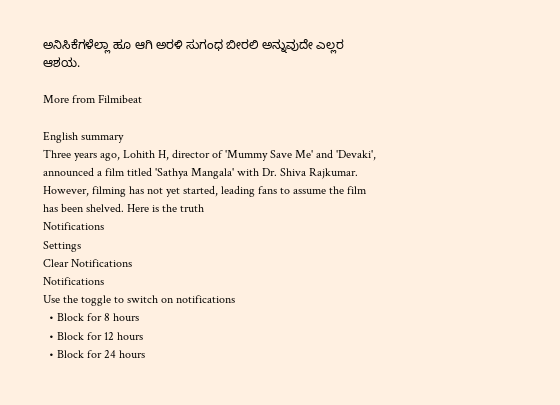ಅನಿಸಿಕೆಗಳೆಲ್ಲಾ ಹೂ ಆಗಿ ಅರಳಿ ಸುಗಂಧ ಬೀರಲಿ ಅನ್ನುವುದೇ ಎಲ್ಲರ ಆಶಯ.

More from Filmibeat

English summary
Three years ago, Lohith H, director of 'Mummy Save Me' and 'Devaki', announced a film titled 'Sathya Mangala' with Dr. Shiva Rajkumar. However, filming has not yet started, leading fans to assume the film has been shelved. Here is the truth
Notifications
Settings
Clear Notifications
Notifications
Use the toggle to switch on notifications
  • Block for 8 hours
  • Block for 12 hours
  • Block for 24 hours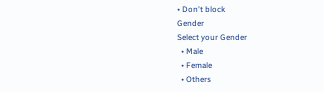• Don't block
Gender
Select your Gender
  • Male
  • Female
  • Others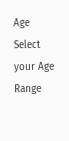Age
Select your Age Range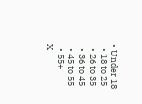• Under 18
  • 18 to 25
  • 26 to 35
  • 36 to 45
  • 45 to 55
  • 55+
X